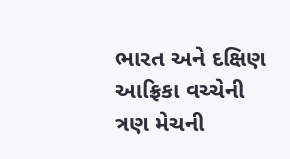ભારત અને દક્ષિણ આફ્રિકા વચ્ચેની ત્રણ મેચની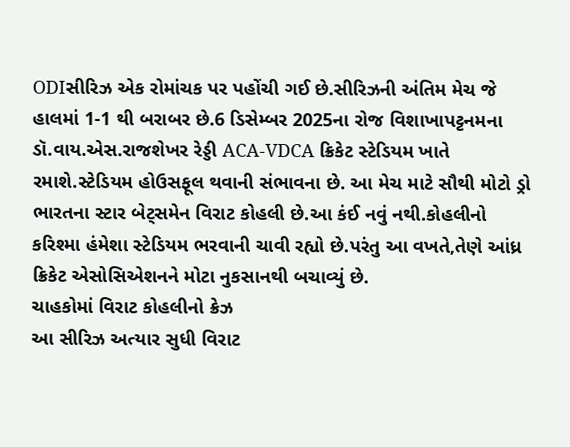ODIસીરિઝ એક રોમાંચક પર પહોંચી ગઈ છે.સીરિઝની અંતિમ મેચ જે હાલમાં 1-1 થી બરાબર છે.6 ડિસેમ્બર 2025ના રોજ વિશાખાપટ્ટનમના ડૉ.વાય.એસ.રાજશેખર રેડ્ડી ACA-VDCA ક્રિકેટ સ્ટેડિયમ ખાતે રમાશે.સ્ટેડિયમ હોઉસફૂલ થવાની સંભાવના છે. આ મેચ માટે સૌથી મોટો ડ્રો ભારતના સ્ટાર બેટ્સમેન વિરાટ કોહલી છે.આ કંઈ નવું નથી.કોહલીનો કરિશ્મા હંમેશા સ્ટેડિયમ ભરવાની ચાવી રહ્યો છે.પરંતુ આ વખતે,તેણે આંધ્ર ક્રિકેટ એસોસિએશનને મોટા નુકસાનથી બચાવ્યું છે.
ચાહકોમાં વિરાટ કોહલીનો ક્રેઝ
આ સીરિઝ અત્યાર સુધી વિરાટ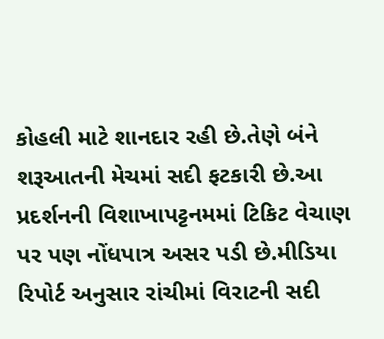કોહલી માટે શાનદાર રહી છે.તેણે બંને શરૂઆતની મેચમાં સદી ફટકારી છે.આ પ્રદર્શનની વિશાખાપટ્ટનમમાં ટિકિટ વેચાણ પર પણ નોંધપાત્ર અસર પડી છે.મીડિયા રિપોર્ટ અનુસાર રાંચીમાં વિરાટની સદી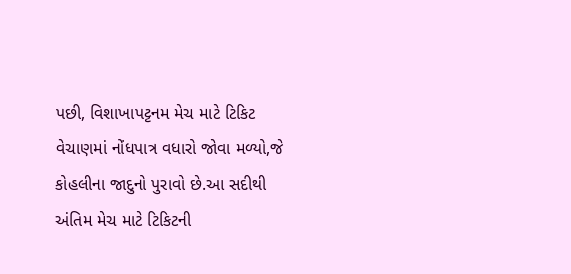પછી, વિશાખાપટ્ટનમ મેચ માટે ટિકિટ વેચાણમાં નોંધપાત્ર વધારો જોવા મળ્યો,જે કોહલીના જાદુનો પુરાવો છે.આ સદીથી અંતિમ મેચ માટે ટિકિટની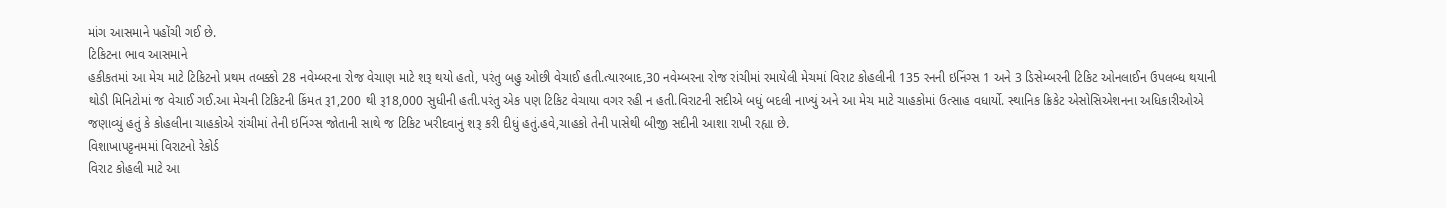માંગ આસમાને પહોંચી ગઈ છે.
ટિકિટના ભાવ આસમાને
હકીકતમાં આ મેચ માટે ટિકિટનો પ્રથમ તબક્કો 28 નવેમ્બરના રોજ વેચાણ માટે શરૂ થયો હતો, પરંતુ બહુ ઓછી વેચાઈ હતી.ત્યારબાદ,30 નવેમ્બરના રોજ રાંચીમાં રમાયેલી મેચમાં વિરાટ કોહલીની 135 રનની ઇનિંગ્સ 1 અને 3 ડિસેમ્બરની ટિકિટ ઓનલાઈન ઉપલબ્ધ થયાની થોડી મિનિટોમાં જ વેચાઈ ગઈ.આ મેચની ટિકિટની કિંમત રૂ1,200 થી રૂ18,000 સુધીની હતી.પરંતુ એક પણ ટિકિટ વેચાયા વગર રહી ન હતી.વિરાટની સદીએ બધું બદલી નાખ્યું અને આ મેચ માટે ચાહકોમાં ઉત્સાહ વધાર્યો. સ્થાનિક ક્રિકેટ એસોસિએશનના અધિકારીઓએ જણાવ્યું હતું કે કોહલીના ચાહકોએ રાંચીમાં તેની ઇનિંગ્સ જોતાની સાથે જ ટિકિટ ખરીદવાનું શરૂ કરી દીધું હતું.હવે,ચાહકો તેની પાસેથી બીજી સદીની આશા રાખી રહ્યા છે.
વિશાખાપટ્ટનમમાં વિરાટનો રેકોર્ડ
વિરાટ કોહલી માટે આ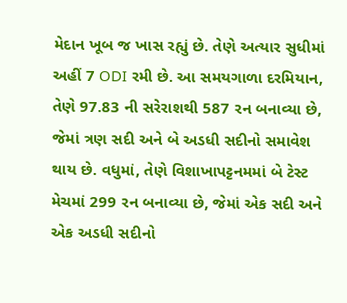મેદાન ખૂબ જ ખાસ રહ્યું છે. તેણે અત્યાર સુધીમાં અહીં 7 ODI રમી છે. આ સમયગાળા દરમિયાન, તેણે 97.83 ની સરેરાશથી 587 રન બનાવ્યા છે, જેમાં ત્રણ સદી અને બે અડધી સદીનો સમાવેશ થાય છે. વધુમાં, તેણે વિશાખાપટ્ટનમમાં બે ટેસ્ટ મેચમાં 299 રન બનાવ્યા છે, જેમાં એક સદી અને એક અડધી સદીનો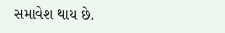સમાવેશ થાય છે.